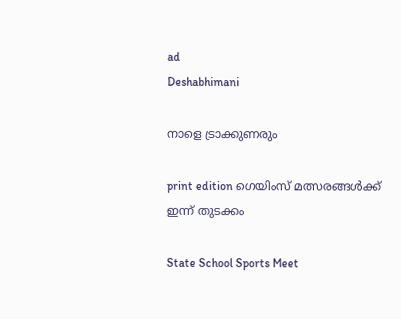ad
Deshabhimani

നാളെ ട്രാക്കുണരും

print edition ഗെയിംസ്‌ മത്സരങ്ങൾക്ക്‌
ഇന്ന്‌ തുടക്കം

State School Sports Meet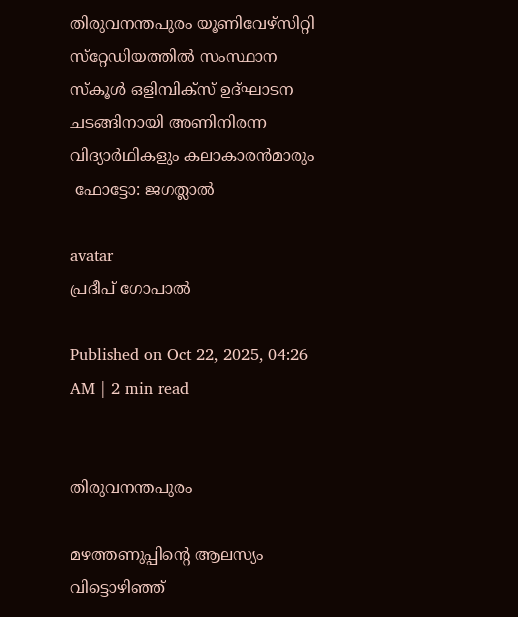തിരുവനന്തപുരം യൂണിവേഴ്‌സിറ്റി സ്‌റ്റേഡിയത്തിൽ സംസ്ഥാന സ്‌കൂൾ ഒളിമ്പിക്‌സ്‌ ഉദ്‌ഘാടന ചടങ്ങിനായി അണിനിരന്ന വിദ്യാർഥികളും കലാകാരൻമാരും
 ഫോട്ടോ: ജഗത്ലാൽ

avatar
പ്രദീപ്‌ ഗോപാൽ

Published on Oct 22, 2025, 04:26 AM | 2 min read


തിരുവനന്തപുരം

മഴത്തണുപ്പിന്റെ ആലസ്യം വിട്ടൊഴിഞ്ഞ്‌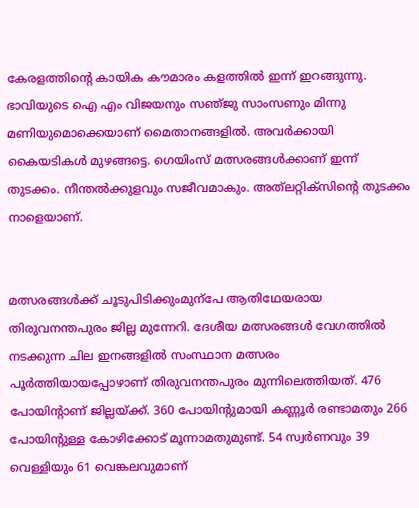കേരളത്തിന്റെ കായിക ക‍ൗമാരം കളത്തിൽ ഇന്ന്‌ ഇറങ്ങുന്നു. ഭാവിയുടെ ഐ എം വിജയനും സഞ്‌ജു സാംസണും മിന്നു മണിയുമൊക്കെയാണ് മൈതാനങ്ങളിൽ. അവർക്കായി കൈയടികൾ മുഴങ്ങട്ടെ. ഗെയിംസ്‌ മത്സരങ്ങൾക്കാണ്‌ ഇന്ന്‌ തുടക്കം. നീന്തൽക്കുളവും സജീവമാകും. അത്‌ലറ്റിക്‌സിന്റെ തുടക്കം നാളെയാണ്‌.


മത്സരങ്ങൾക്ക്‌ ചൂടുപിടിക്കുംമുന്പേ ആതിഥേയരായ തിരുവനന്തപുരം ജില്ല മുന്നേറി. ദേശീയ മത്സരങ്ങൾ വേഗത്തിൽ നടക്കുന്ന ചില ഇനങ്ങളിൽ സംസ്ഥാന മത്സരം പൂർത്തിയായപ്പോഴാണ്‌ തിരുവനന്തപുരം മുന്നിലെത്തിയത്‌. 476 പോയിന്റാണ്‌ ജില്ലയ്‌ക്ക്‌. 360 പോയിന്റുമായി കണ്ണൂർ രണ്ടാമതും 266 പോയിന്റുള്ള കോഴിക്കോട്‌ മൂന്നാമതുമുണ്ട്‌. 54 സ്വർണവും 39 വെള്ളിയും 61 വെങ്കലവുമാണ്‌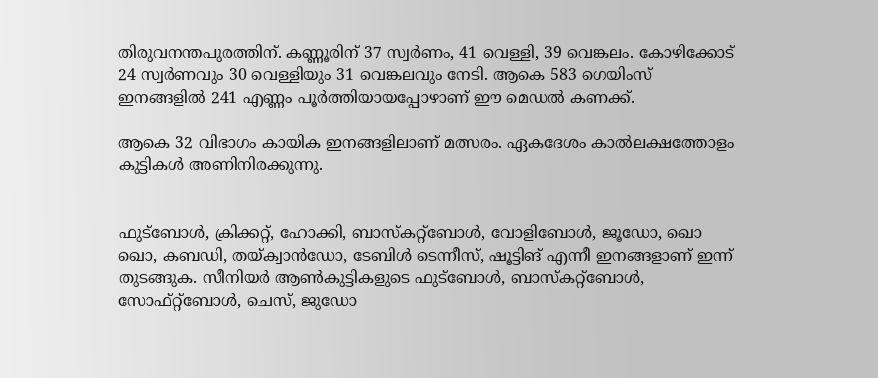തിരുവനന്തപുരത്തിന്‌. കണ്ണൂരിന്‌ 37 സ്വർണം, 41 വെള്ളി, 39 വെങ്കലം. കോഴിക്കോട്‌ 24 സ്വർണവും 30 വെള്ളിയും 31 വെങ്കലവും നേടി. ആകെ 583 ഗെയിംസ്‌ ഇനങ്ങളിൽ 241 എണ്ണം പൂർത്തിയായപ്പോഴാണ്‌ ഇ‍ൗ മെഡൽ കണക്ക്‌.

ആകെ 32 വിഭാഗം കായിക ഇനങ്ങളിലാണ്‌ മത്സരം. ഏകദേശം കാൽലക്ഷത്തോളം കുട്ടികൾ അണിനിരക്കുന്നു.


ഫുട്‌ബോൾ, ക്രിക്കറ്റ്‌, ഹോക്കി, ബാസ്‌കറ്റ്‌ബോൾ, വോളിബോൾ, ജൂഡോ, ഖൊ ഖൊ, കബഡി, തയ്‌ക്വാൻഡോ, ടേബിൾ ടെന്നീസ്‌, ഷൂട്ടിങ്‌ എന്നീ ഇനങ്ങളാണ്‌ ഇന്ന്‌ തുടങ്ങുക. സീനിയർ ആൺകുട്ടികളുടെ ഫുട്‌ബോൾ, ബാസ്‌കറ്റ്‌ബോൾ, സോഫ്‌റ്റ്‌ബോൾ, ചെസ്‌, ജുഡോ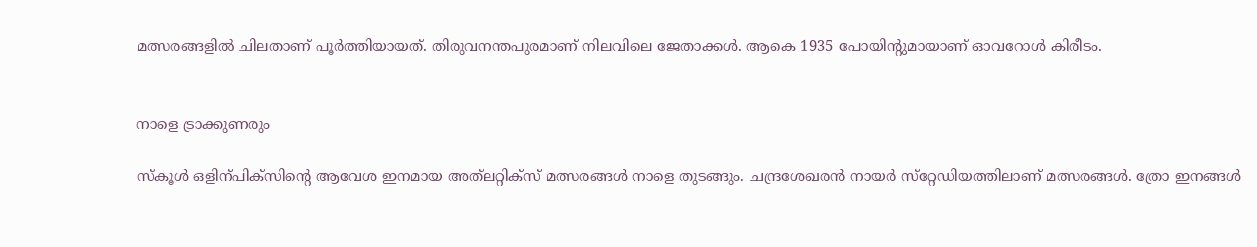മത്സരങ്ങളിൽ ചിലതാണ്‌ പൂ‍ർത്തിയായത്‌. തിരുവനന്തപുരമാണ്‌ നിലവിലെ ജേതാക്കൾ. ആകെ 1935 പോയിന്റുമായാണ്‌ ഓവറോൾ കിരീടം.


നാളെ ട്രാക്കുണരും

സ്‌കൂൾ ഒളിന്പിക്‌സിന്റെ ആവേശ ഇനമായ അത്‌ലറ്റിക്‌സ്‌ മത്സരങ്ങൾ നാളെ തുടങ്ങും. ചന്ദ്രശേഖരൻ നായർ സ്‌റ്റേഡിയത്തിലാണ്‌ മത്സരങ്ങൾ. ത്രോ ഇനങ്ങൾ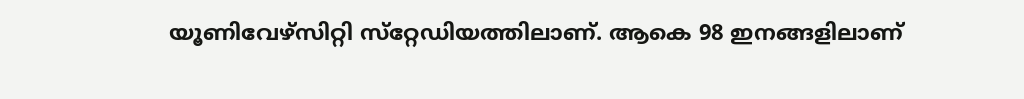യൂണിവേഴ്‌സിറ്റി സ്‌റ്റേഡിയത്തിലാണ്‌. ആകെ 98 ഇനങ്ങളിലാണ്‌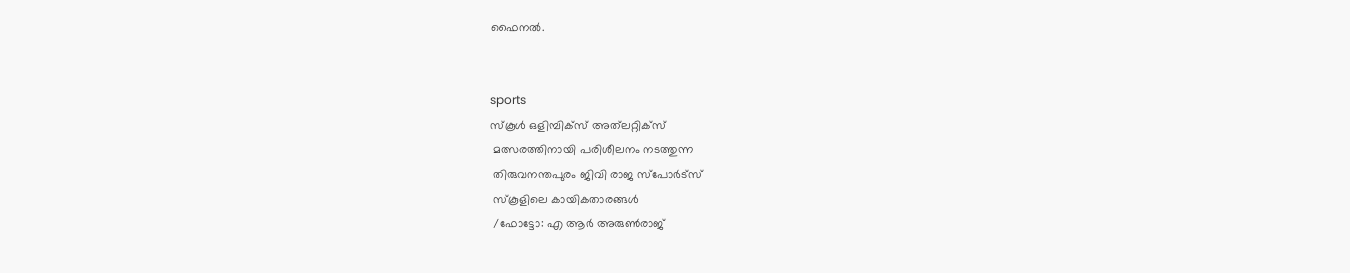ഫൈനൽ.


sports
സ്‌കൂൾ ഒളിമ്പിക്‌സ്‌ അത്‌ലറ്റിക്‌സ്‌
 മത്സരത്തിനായി പരിശീലനം നടത്തുന്ന
 തിരുവനന്തപുരം ജിവി രാജ സ്‌പോർട്സ്
 സ്‌കൂളിലെ കായികതാരങ്ങൾ
 /ഫോട്ടോ: എ ആർ അരുൺരാജ്‌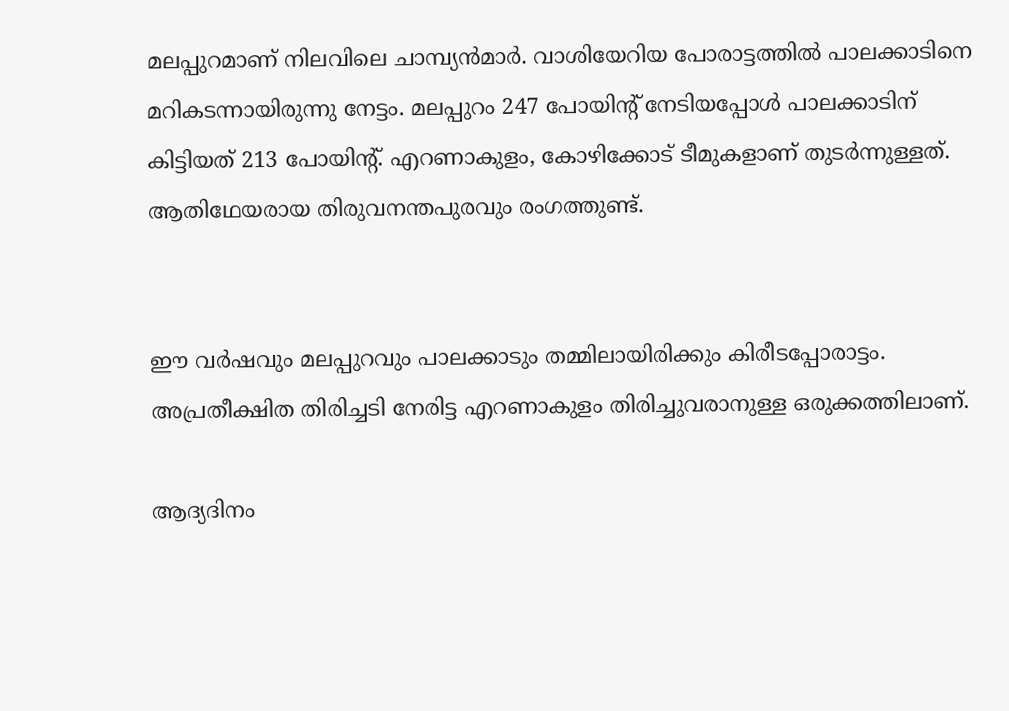മലപ്പുറമാണ്‌ നിലവിലെ ചാമ്പ്യൻമാർ. വാശിയേറിയ പോരാട്ടത്തിൽ പാലക്കാടിനെ മറികടന്നായിരുന്നു നേട്ടം. മലപ്പുറം 247 പോയിന്റ്‌ നേടിയപ്പോൾ പാലക്കാടിന്‌ കിട്ടിയത്‌ 213 പോയിന്റ്‌. എറണാകുളം, കോഴിക്കോട്‌ ടീമുകളാണ്‌ തുടർന്നുള്ളത്‌. ആതിഥേയരായ തിരുവനന്തപുരവും രംഗത്തുണ്ട്‌.


ഇ‍ൗ വർഷവും മലപ്പുറവും പാലക്കാടും തമ്മിലായിരിക്കും കിരീടപ്പോരാട്ടം. അപ്രതീക്ഷിത തിരിച്ചടി നേരിട്ട എറണാകുളം തിരിച്ചുവരാനുള്ള ഒരുക്കത്തിലാണ്‌.

ആദ്യദിനം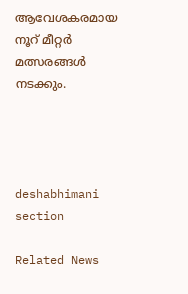ആവേശകരമായ നൂ‍റ്‌ മീറ്റർ മത്സരങ്ങൾ നടക്കും.




deshabhimani section

Related News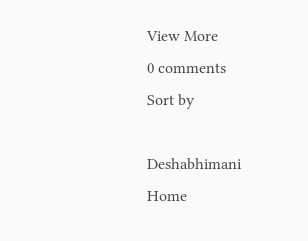View More
0 comments
Sort by

Deshabhimani
Home